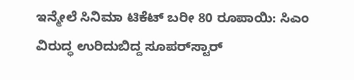ಇನ್ಮೇಲೆ ಸಿನಿಮಾ ಟಿಕೆಟ್ ಬರೀ 80 ರೂಪಾಯಿ: ಸಿಎಂ ವಿರುದ್ಧ ಉರಿದುಬಿದ್ದ ಸೂಪರ್‌ಸ್ಟಾರ್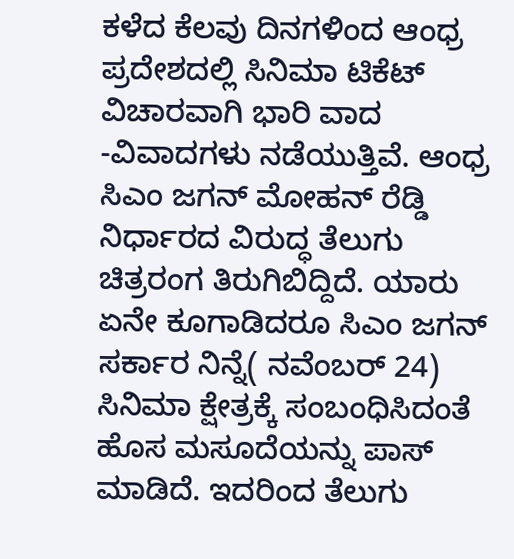ಕಳೆದ ಕೆಲವು ದಿನಗಳಿಂದ ಆಂಧ್ರ ಪ್ರದೇಶದಲ್ಲಿ ಸಿನಿಮಾ ಟಿಕೆಟ್ ವಿಚಾರವಾಗಿ ಭಾರಿ ವಾದ -ವಿವಾದಗಳು ನಡೆಯುತ್ತಿವೆ. ಆಂಧ್ರ ಸಿಎಂ ಜಗನ್ ಮೋಹನ್ ರೆಡ್ಡಿ ನಿರ್ಧಾರದ ವಿರುದ್ಧ ತೆಲುಗು ಚಿತ್ರರಂಗ ತಿರುಗಿಬಿದ್ದಿದೆ. ಯಾರು ಏನೇ ಕೂಗಾಡಿದರೂ ಸಿಎಂ ಜಗನ್ ಸರ್ಕಾರ ನಿನ್ನೆ( ನವೆಂಬರ್ 24) ಸಿನಿಮಾ ಕ್ಷೇತ್ರಕ್ಕೆ ಸಂಬಂಧಿಸಿದಂತೆ ಹೊಸ ಮಸೂದೆಯನ್ನು ಪಾಸ್ ಮಾಡಿದೆ. ಇದರಿಂದ ತೆಲುಗು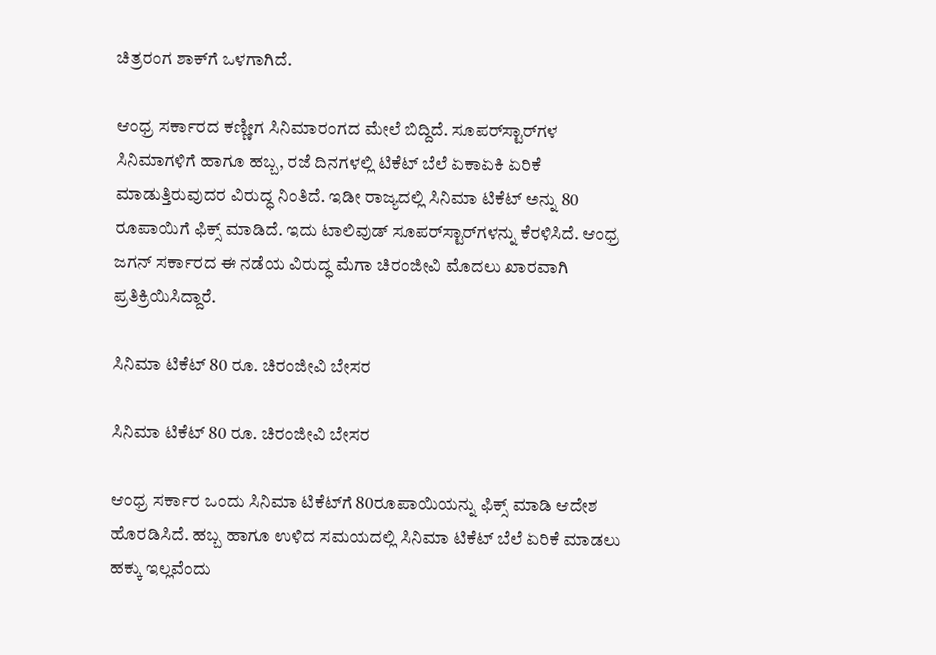ಚಿತ್ರರಂಗ ಶಾಕ್‌ಗೆ ಒಳಗಾಗಿದೆ.

ಆಂಧ್ರ ಸರ್ಕಾರದ ಕಣ್ಣೀಗ ಸಿನಿಮಾರಂಗದ ಮೇಲೆ ಬಿದ್ದಿದೆ. ಸೂಪರ್‌ಸ್ಟಾರ್‌ಗಳ ಸಿನಿಮಾಗಳಿಗೆ ಹಾಗೂ ಹಬ್ಬ, ರಜೆ ದಿನಗಳಲ್ಲಿ ಟಿಕೆಟ್ ಬೆಲೆ ಏಕಾಏಕಿ ಏರಿಕೆ ಮಾಡುತ್ತಿರುವುದರ ವಿರುದ್ಧ ನಿಂತಿದೆ. ಇಡೀ ರಾಜ್ಯದಲ್ಲಿ ಸಿನಿಮಾ ಟಿಕೆಟ್ ಅನ್ನು 80 ರೂಪಾಯಿಗೆ ಫಿಕ್ಸ್ ಮಾಡಿದೆ. ಇದು ಟಾಲಿವುಡ್ ಸೂಪರ್‌ಸ್ಟಾರ್‌ಗಳನ್ನು ಕೆರಳಿಸಿದೆ. ಆಂಧ್ರ ಜಗನ್ ಸರ್ಕಾರದ ಈ ನಡೆಯ ವಿರುದ್ಧ ಮೆಗಾ ಚಿರಂಜೀವಿ ಮೊದಲು ಖಾರವಾಗಿ ಪ್ರತಿಕ್ರಿಯಿಸಿದ್ದಾರೆ.

ಸಿನಿಮಾ ಟಿಕೆಟ್ 80 ರೂ. ಚಿರಂಜೀವಿ ಬೇಸರ

ಸಿನಿಮಾ ಟಿಕೆಟ್ 80 ರೂ. ಚಿರಂಜೀವಿ ಬೇಸರ

ಆಂಧ್ರ ಸರ್ಕಾರ ಒಂದು ಸಿನಿಮಾ ಟಿಕೆಟ್‌ಗೆ 80ರೂಪಾಯಿಯನ್ನು ಫಿಕ್ಸ್ ಮಾಡಿ ಆದೇಶ ಹೊರಡಿಸಿದೆ. ಹಬ್ಬ ಹಾಗೂ ಉಳಿದ ಸಮಯದಲ್ಲಿ ಸಿನಿಮಾ ಟಿಕೆಟ್ ಬೆಲೆ ಏರಿಕೆ ಮಾಡಲು ಹಕ್ಕು ಇಲ್ಲವೆಂದು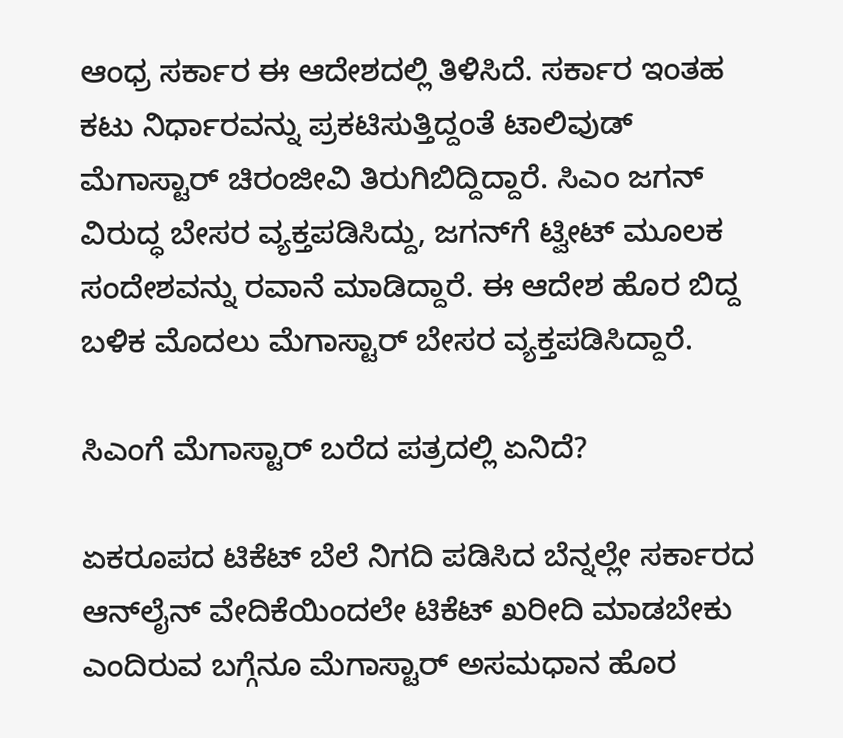ಆಂಧ್ರ ಸರ್ಕಾರ ಈ ಆದೇಶದಲ್ಲಿ ತಿಳಿಸಿದೆ. ಸರ್ಕಾರ ಇಂತಹ ಕಟು ನಿರ್ಧಾರವನ್ನು ಪ್ರಕಟಿಸುತ್ತಿದ್ದಂತೆ ಟಾಲಿವುಡ್ ಮೆಗಾಸ್ಟಾರ್ ಚಿರಂಜೀವಿ ತಿರುಗಿಬಿದ್ದಿದ್ದಾರೆ. ಸಿಎಂ ಜಗನ್ ವಿರುದ್ಧ ಬೇಸರ ವ್ಯಕ್ತಪಡಿಸಿದ್ದು, ಜಗನ್‌ಗೆ ಟ್ವೀಟ್ ಮೂಲಕ ಸಂದೇಶವನ್ನು ರವಾನೆ ಮಾಡಿದ್ದಾರೆ. ಈ ಆದೇಶ ಹೊರ ಬಿದ್ದ ಬಳಿಕ ಮೊದಲು ಮೆಗಾಸ್ಟಾರ್ ಬೇಸರ ವ್ಯಕ್ತಪಡಿಸಿದ್ದಾರೆ.

ಸಿಎಂಗೆ ಮೆಗಾಸ್ಟಾರ್ ಬರೆದ ಪತ್ರದಲ್ಲಿ ಏನಿದೆ?

ಏಕರೂಪದ ಟಿಕೆಟ್ ಬೆಲೆ ನಿಗದಿ ಪಡಿಸಿದ ಬೆನ್ನಲ್ಲೇ ಸರ್ಕಾರದ ಆನ್‌ಲೈನ್ ವೇದಿಕೆಯಿಂದಲೇ ಟಿಕೆಟ್ ಖರೀದಿ ಮಾಡಬೇಕು ಎಂದಿರುವ ಬಗ್ಗೆನೂ ಮೆಗಾಸ್ಟಾರ್ ಅಸಮಧಾನ ಹೊರ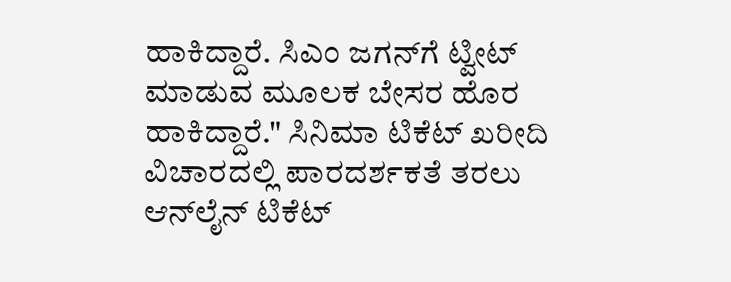ಹಾಕಿದ್ದಾರೆ. ಸಿಎಂ ಜಗನ್‌ಗೆ ಟ್ವೀಟ್ ಮಾಡುವ ಮೂಲಕ ಬೇಸರ ಹೊರ ಹಾಕಿದ್ದಾರೆ." ಸಿನಿಮಾ ಟಿಕೆಟ್ ಖರೀದಿ ವಿಚಾರದಲ್ಲಿ ಪಾರದರ್ಶಕತೆ ತರಲು ಆನ್‌ಲೈನ್ ಟಿಕೆಟ್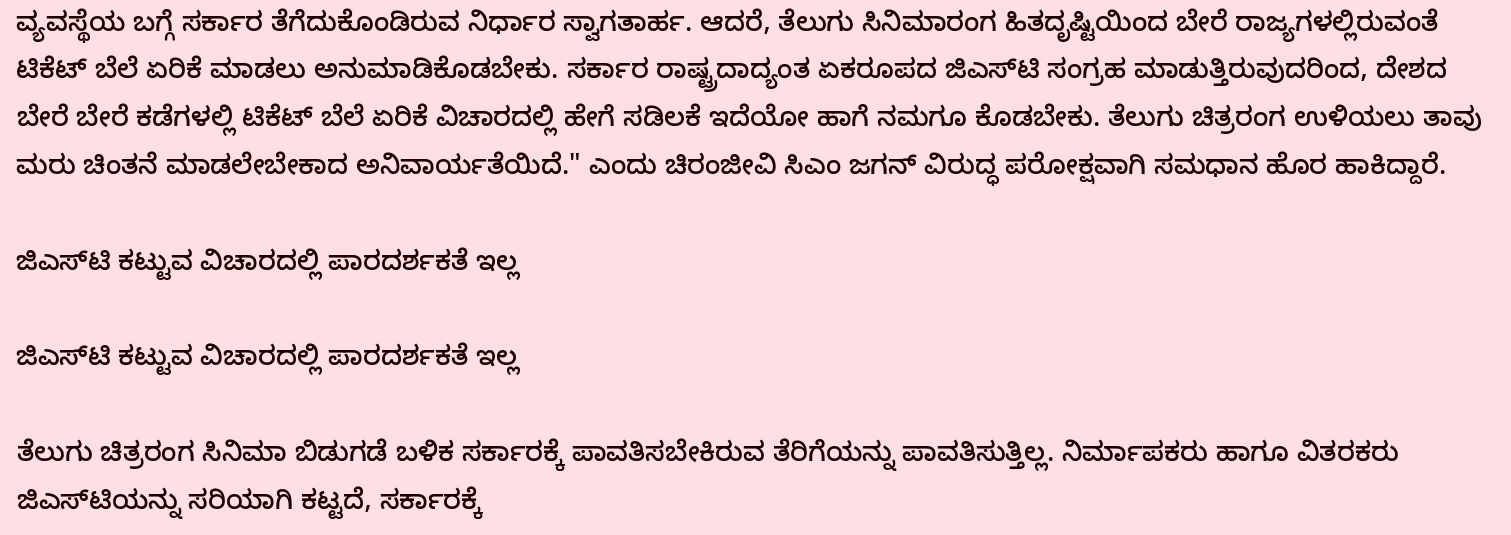ವ್ಯವಸ್ಥೆಯ ಬಗ್ಗೆ ಸರ್ಕಾರ ತೆಗೆದುಕೊಂಡಿರುವ ನಿರ್ಧಾರ ಸ್ವಾಗತಾರ್ಹ. ಆದರೆ, ತೆಲುಗು ಸಿನಿಮಾರಂಗ ಹಿತದೃಷ್ಟಿಯಿಂದ ಬೇರೆ ರಾಜ್ಯಗಳಲ್ಲಿರುವಂತೆ ಟಿಕೆಟ್ ಬೆಲೆ ಏರಿಕೆ ಮಾಡಲು ಅನುಮಾಡಿಕೊಡಬೇಕು. ಸರ್ಕಾರ ರಾಷ್ಟ್ರದಾದ್ಯಂತ ಏಕರೂಪದ ಜಿಎಸ್‌ಟಿ ಸಂಗ್ರಹ ಮಾಡುತ್ತಿರುವುದರಿಂದ, ದೇಶದ ಬೇರೆ ಬೇರೆ ಕಡೆಗಳಲ್ಲಿ ಟಿಕೆಟ್ ಬೆಲೆ ಏರಿಕೆ ವಿಚಾರದಲ್ಲಿ ಹೇಗೆ ಸಡಿಲಕೆ ಇದೆಯೋ ಹಾಗೆ ನಮಗೂ ಕೊಡಬೇಕು. ತೆಲುಗು ಚಿತ್ರರಂಗ ಉಳಿಯಲು ತಾವು ಮರು ಚಿಂತನೆ ಮಾಡಲೇಬೇಕಾದ ಅನಿವಾರ್ಯತೆಯಿದೆ." ಎಂದು ಚಿರಂಜೀವಿ ಸಿಎಂ ಜಗನ್‌ ವಿರುದ್ಧ ಪರೋಕ್ಷವಾಗಿ ಸಮಧಾನ ಹೊರ ಹಾಕಿದ್ದಾರೆ.

ಜಿಎಸ್‌ಟಿ ಕಟ್ಟುವ ವಿಚಾರದಲ್ಲಿ ಪಾರದರ್ಶಕತೆ ಇಲ್ಲ

ಜಿಎಸ್‌ಟಿ ಕಟ್ಟುವ ವಿಚಾರದಲ್ಲಿ ಪಾರದರ್ಶಕತೆ ಇಲ್ಲ

ತೆಲುಗು ಚಿತ್ರರಂಗ ಸಿನಿಮಾ ಬಿಡುಗಡೆ ಬಳಿಕ ಸರ್ಕಾರಕ್ಕೆ ಪಾವತಿಸಬೇಕಿರುವ ತೆರಿಗೆಯನ್ನು ಪಾವತಿಸುತ್ತಿಲ್ಲ. ನಿರ್ಮಾಪಕರು ಹಾಗೂ ವಿತರಕರು ಜಿಎಸ್‌ಟಿಯನ್ನು ಸರಿಯಾಗಿ ಕಟ್ಟದೆ, ಸರ್ಕಾರಕ್ಕೆ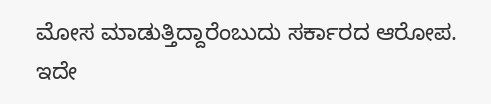ಮೋಸ ಮಾಡುತ್ತಿದ್ದಾರೆಂಬುದು ಸರ್ಕಾರದ ಆರೋಪ. ಇದೇ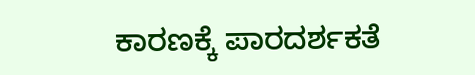ಕಾರಣಕ್ಕೆ ಪಾರದರ್ಶಕತೆ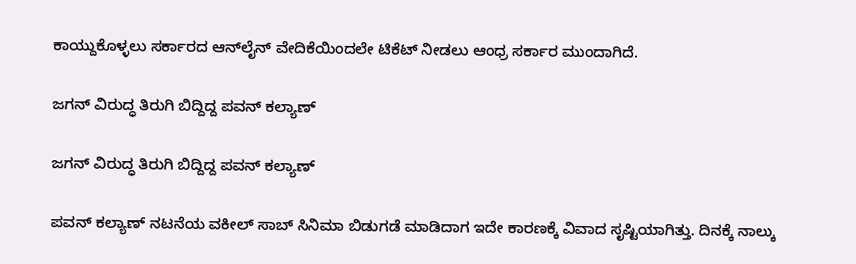ಕಾಯ್ದುಕೊಳ್ಳಲು ಸರ್ಕಾರದ ಆನ್‌ಲೈನ್ ವೇದಿಕೆಯಿಂದಲೇ ಟಿಕೆಟ್ ನೀಡಲು ಆಂಧ್ರ ಸರ್ಕಾರ ಮುಂದಾಗಿದೆ.

ಜಗನ್ ವಿರುದ್ಧ ತಿರುಗಿ ಬಿದ್ದಿದ್ದ ಪವನ್ ಕಲ್ಯಾಣ್

ಜಗನ್ ವಿರುದ್ಧ ತಿರುಗಿ ಬಿದ್ದಿದ್ದ ಪವನ್ ಕಲ್ಯಾಣ್

ಪವನ್ ಕಲ್ಯಾಣ್ ನಟನೆಯ ವಕೀಲ್ ಸಾಬ್ ಸಿನಿಮಾ ಬಿಡುಗಡೆ ಮಾಡಿದಾಗ ಇದೇ ಕಾರಣಕ್ಕೆ ವಿವಾದ ಸೃಷ್ಟಿಯಾಗಿತ್ತು. ದಿನಕ್ಕೆ ನಾಲ್ಕು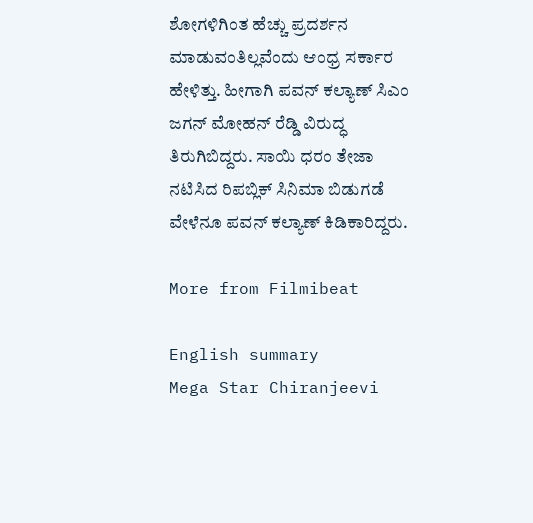ಶೋಗಳಿಗಿಂತ ಹೆಚ್ಚು ಪ್ರದರ್ಶನ ಮಾಡುವಂತಿಲ್ಲವೆಂದು ಆಂಧ್ರ ಸರ್ಕಾರ ಹೇಳಿತ್ತು. ಹೀಗಾಗಿ ಪವನ್ ಕಲ್ಯಾಣ್ ಸಿಎಂ ಜಗನ್ ಮೋಹನ್ ರೆಡ್ಡಿ ವಿರುದ್ಧ ತಿರುಗಿಬಿದ್ದರು. ಸಾಯಿ ಧರಂ ತೇಜಾ ನಟಿಸಿದ ರಿಪಬ್ಲಿಕ್ ಸಿನಿಮಾ ಬಿಡುಗಡೆ ವೇಳೆನೂ ಪವನ್ ಕಲ್ಯಾಣ್ ಕಿಡಿಕಾರಿದ್ದರು.

More from Filmibeat

English summary
Mega Star Chiranjeevi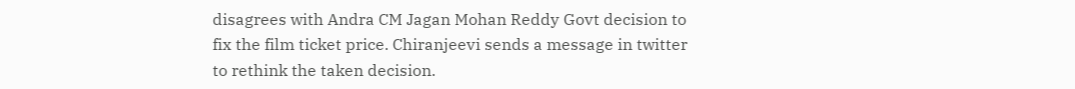disagrees with Andra CM Jagan Mohan Reddy Govt decision to fix the film ticket price. Chiranjeevi sends a message in twitter to rethink the taken decision.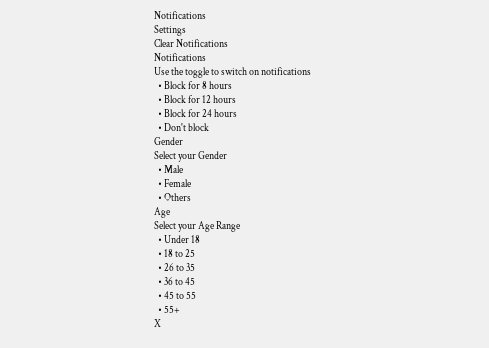Notifications
Settings
Clear Notifications
Notifications
Use the toggle to switch on notifications
  • Block for 8 hours
  • Block for 12 hours
  • Block for 24 hours
  • Don't block
Gender
Select your Gender
  • Male
  • Female
  • Others
Age
Select your Age Range
  • Under 18
  • 18 to 25
  • 26 to 35
  • 36 to 45
  • 45 to 55
  • 55+
X